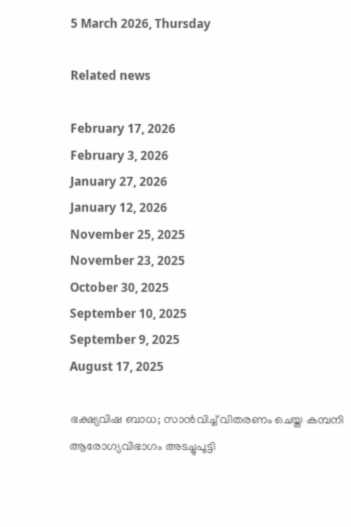5 March 2026, Thursday

Related news

February 17, 2026
February 3, 2026
January 27, 2026
January 12, 2026
November 25, 2025
November 23, 2025
October 30, 2025
September 10, 2025
September 9, 2025
August 17, 2025

ഭക്ഷ്യവിഷ ബാധ; സാന്‍വിച്ച് വിതരണം ചെയ്ത കമ്പനി ആരോഗ്യവിഭാഗം അടച്ചുപൂട്ടി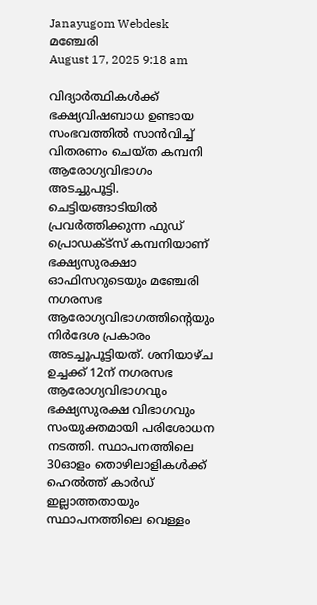Janayugom Webdesk
മഞ്ചേരി
August 17, 2025 9:18 am

വിദ്യാര്‍ത്ഥികള്‍ക്ക് ഭക്ഷ്യവിഷബാധ ഉണ്ടായ സംഭവത്തില്‍ സാന്‍വിച്ച് വിതരണം ചെയ്ത കമ്പനി ആരോഗ്യവിഭാഗം അടച്ചുപൂട്ടി. ചെട്ടിയങ്ങാടിയില്‍ പ്രവര്‍ത്തിക്കുന്ന ഫുഡ് പ്രൊഡക്ട്സ് കമ്പനിയാണ് ഭക്ഷ്യസുരക്ഷാ ഓഫിസറുടെയും മഞ്ചേരി നഗരസഭ ആരോഗ്യവിഭാഗത്തിന്റെയും നിര്‍ദേശ പ്രകാരം അടച്ചൂപൂട്ടിയത്. ശനിയാഴ്ച ഉച്ചക്ക് 12ന് നഗരസഭ ആരോഗ്യവിഭാഗവും ഭക്ഷ്യസുരക്ഷ വിഭാഗവും സംയുക്തമായി പരിശോധന നടത്തി. സ്ഥാപനത്തിലെ 30ഓളം തൊഴിലാളികള്‍ക്ക് ഹെല്‍ത്ത് കാര്‍ഡ് ഇല്ലാത്തതായും സ്ഥാപനത്തിലെ വെള്ളം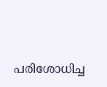പരിശോധിച്ച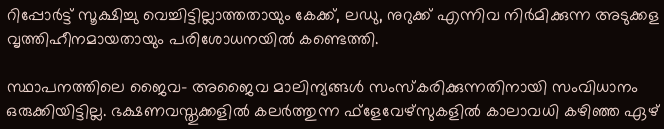റിപ്പോര്‍ട്ട് സൂക്ഷിച്ചു വെച്ചിട്ടില്ലാത്തതായും കേക്ക്, ലഡു, നുറുക്ക് എന്നിവ നിര്‍മിക്കുന്ന അടുക്കള വൃത്തിഹീനമായതായും പരിശോധനയില്‍ കണ്ടെത്തി.

സ്ഥാപനത്തിലെ ജൈവ- അജൈവ മാലിന്യങ്ങള്‍ സംസ്‌കരിക്കുന്നതിനായി സംവിധാനം ഒരുക്കിയിട്ടില്ല. ഭക്ഷണവസ്തുക്കളില്‍ കലര്‍ത്തുന്ന ഫ്ളേവേഴ്സുകളില്‍ കാലാവധി കഴിഞ്ഞ ഏഴ്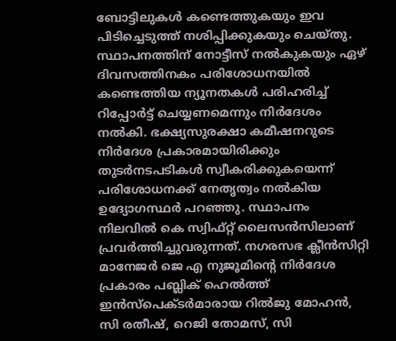ബോട്ടിലുകള്‍ കണ്ടെത്തുകയും ഇവ പിടിച്ചെടുത്ത് നശിപ്പിക്കുകയും ചെയ്തു. സ്ഥാപനത്തിന് നോട്ടീസ് നല്‍കുകയും ഏഴ് ദിവസത്തിനകം പരിശോധനയില്‍ കണ്ടെത്തിയ ന്യൂനതകള്‍ പരിഹരിച്ച് റിപ്പോര്‍ട്ട് ചെയ്യണമെന്നും നിര്‍ദേശം നല്‍കി. ഭക്ഷ്യസുരക്ഷാ കമീഷനറുടെ നിര്‍ദേശ പ്രകാരമായിരിക്കും തുടര്‍നടപടികള്‍ സ്വീകരിക്കുകയെന്ന് പരിശോധനക്ക് നേതൃത്വം നല്‍കിയ ഉദ്യോഗസ്ഥര്‍ പറഞ്ഞു. സ്ഥാപനം നിലവില്‍ കെ സ്വിഫ്റ്റ് ലൈസന്‍സിലാണ് പ്രവര്‍ത്തിച്ചുവരുന്നത്. നഗരസഭ ക്ലീന്‍സിറ്റി മാനേജര്‍ ജെ എ നുജൂമിന്റെ നിര്‍ദേശ പ്രകാരം പബ്ലിക് ഹെല്‍ത്ത് ഇന്‍സ്പെക്ടര്‍മാരായ റില്‍ജു മോഹന്‍, സി രതീഷ്, റെജി തോമസ്, സി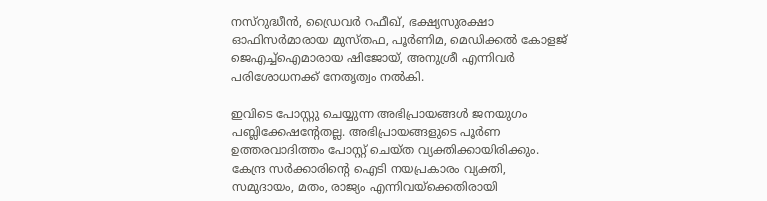നസ്റുദ്ധീന്‍, ഡ്രൈവര്‍ റഫീഖ്, ഭക്ഷ്യസുരക്ഷാ ഓഫിസര്‍മാരായ മുസ്തഫ, പൂര്‍ണിമ, മെഡിക്കല്‍ കോളജ് ജെഎച്ച്‌ഐമാരായ ഷിജോയ്, അനുശ്രീ എന്നിവര്‍ പരിശോധനക്ക് നേതൃത്വം നല്‍കി.

ഇവിടെ പോസ്റ്റു ചെയ്യുന്ന അഭിപ്രായങ്ങള്‍ ജനയുഗം പബ്ലിക്കേഷന്റേതല്ല. അഭിപ്രായങ്ങളുടെ പൂര്‍ണ ഉത്തരവാദിത്തം പോസ്റ്റ് ചെയ്ത വ്യക്തിക്കായിരിക്കും. കേന്ദ്ര സര്‍ക്കാരിന്റെ ഐടി നയപ്രകാരം വ്യക്തി, സമുദായം, മതം, രാജ്യം എന്നിവയ്‌ക്കെതിരായി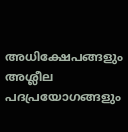അധിക്ഷേപങ്ങളും അശ്ലീല പദപ്രയോഗങ്ങളും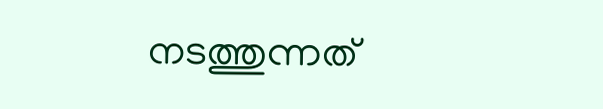നടത്തുന്നത്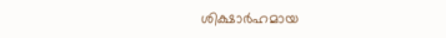ശിക്ഷാര്‍ഹമായ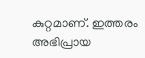കുറ്റമാണ്. ഇത്തരം അഭിപ്രായ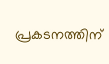പ്രകടനത്തിന്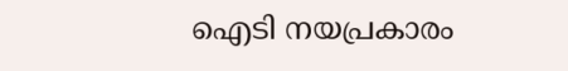ഐടി നയപ്രകാരം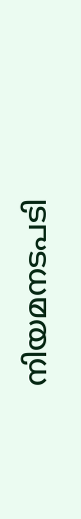നിയമനടപടി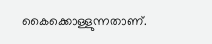കൈക്കൊള്ളുന്നതാണ്.